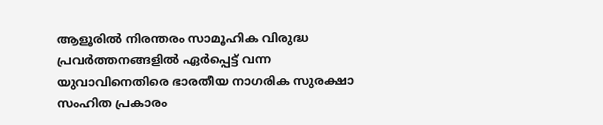ആളൂരിൽ നിരന്തരം സാമൂഹിക വിരുദ്ധ പ്രവർത്തനങ്ങളിൽ ഏർപ്പെട്ട് വന്ന യുവാവിനെതിരെ ഭാരതീയ നാഗരിക സുരക്ഷാ സംഹിത പ്രകാരം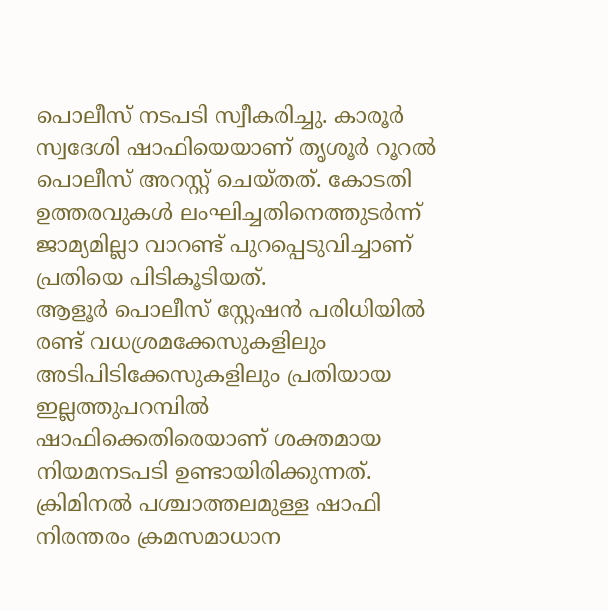പൊലീസ് നടപടി സ്വീകരിച്ചു. കാരൂർ സ്വദേശി ഷാഫിയെയാണ് തൃശൂർ റൂറൽ പൊലീസ് അറസ്റ്റ് ചെയ്തത്. കോടതി ഉത്തരവുകൾ ലംഘിച്ചതിനെത്തുടർന്ന് ജാമ്യമില്ലാ വാറണ്ട് പുറപ്പെടുവിച്ചാണ് പ്രതിയെ പിടികൂടിയത്.
ആളൂർ പൊലീസ് സ്റ്റേഷൻ പരിധിയിൽ രണ്ട് വധശ്രമക്കേസുകളിലും അടിപിടിക്കേസുകളിലും പ്രതിയായ ഇല്ലത്തുപറമ്പിൽ ഷാഫിക്കെതിരെയാണ് ശക്തമായ നിയമനടപടി ഉണ്ടായിരിക്കുന്നത്. ക്രിമിനൽ പശ്ചാത്തലമുള്ള ഷാഫി നിരന്തരം ക്രമസമാധാന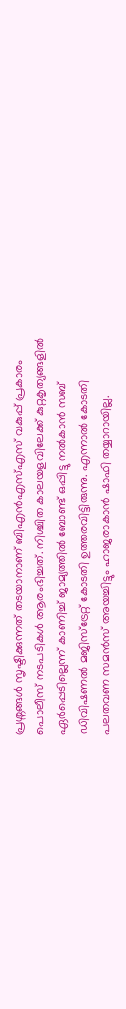പ്രശ്നങ്ങൾ സൃഷ്ടിക്കുന്നത് തടയാനാണ് ബിഎൻഎസ്എസ് വകുപ്പ് പ്രകാരം പൊലീസ് നടപടികൾ ആരംഭിച്ചത്. നിശ്ചിത കാലയളവിലേക്ക് കുറ്റകൃത്യങ്ങളിൽ ഏർപ്പെടില്ലെന്ന് കാണിച്ച് ജാമ്യത്തിൽ ബോണ്ട് ഒപ്പിട്ടു നൽകാൻ സബ് ഡിവിഷണൽ മജിസ്ട്രേറ്റ് കോടതി ഉത്തരവിട്ടിരുന്നു. എന്നാൽ കോടതി പലതവണ സമൻസ് അയച്ചിട്ടും ഹാജരാകാൻ ഷാഫി തയ്യാറായില്ല.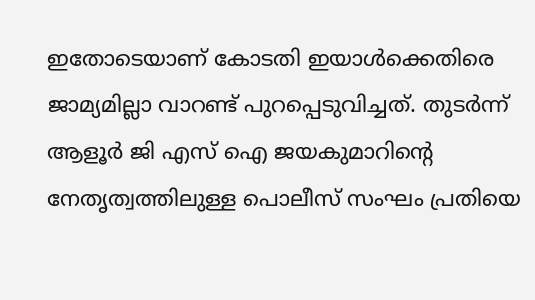ഇതോടെയാണ് കോടതി ഇയാൾക്കെതിരെ ജാമ്യമില്ലാ വാറണ്ട് പുറപ്പെടുവിച്ചത്. തുടർന്ന് ആളൂർ ജി എസ് ഐ ജയകുമാറിന്റെ നേതൃത്വത്തിലുള്ള പൊലീസ് സംഘം പ്രതിയെ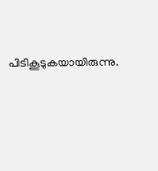പിടികൂടുകയായിരുന്നു.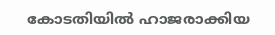കോടതിയിൽ ഹാജരാക്കിയ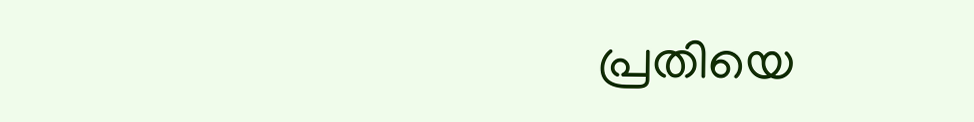പ്രതിയെ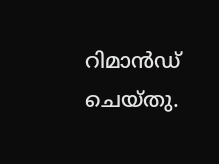റിമാൻഡ് ചെയ്തു.